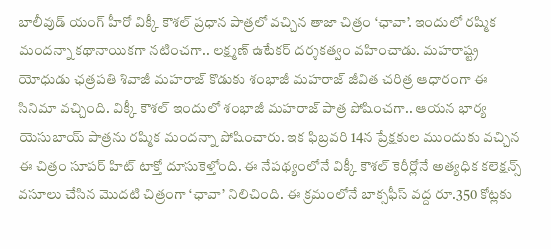బాలీవుడ్ యంగ్ హీరో విక్కీ కౌశల్ ప్రధాన పాత్రలో వచ్చిన తాజా చిత్రం ‘ఛావా’. ఇందులో రష్మిక మందన్నా కథానాయికగా నటించగా.. లక్ష్మణ్ ఉటేకర్ దర్శకత్వం వహించాడు. మహరాష్ట్ర యోధుడు ఛత్రపతి శివాజీ మహరాజ్ కొడుకు శంభాజీ మహరాజ్ జీవిత చరిత్ర ఆధారంగా ఈ సినిమా వచ్చింది. విక్కీ కౌశల్ ఇందులో శంభాజీ మహరాజ్ పాత్ర పోషించగా.. ఆయన భార్య యెసుబాయ్ పాత్రను రష్మిక మందన్నా పోషించారు. ఇక ఫిబ్రవరి 14న ప్రేక్షకుల ముందుకు వచ్చిన ఈ చిత్రం సూపర్ హిట్ టాక్తో దూసుకెళ్తోంది. ఈ నేపథ్యంలోనే విక్కీ కౌశల్ కెరీర్లోనే అత్యధిక కలెక్షన్స్ వసూలు చేసిన మొదటి చిత్రంగా ‘ఛావా’ నిలిచింది. ఈ క్రమంలోనే బాక్సఫీస్ వద్ద రూ.350 కోట్లకు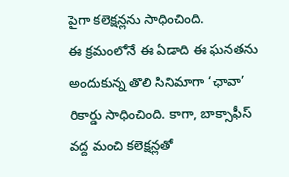పైగా కలెక్షన్లను సాధించింది.
ఈ క్రమంలోనే ఈ ఏడాది ఈ ఘనతను అందుకున్న తొలి సినిమాగా ‘ఛావా’ రికార్డు సాధించింది. కాగా, బాక్సాఫీస్ వద్ద మంచి కలెక్షన్లతో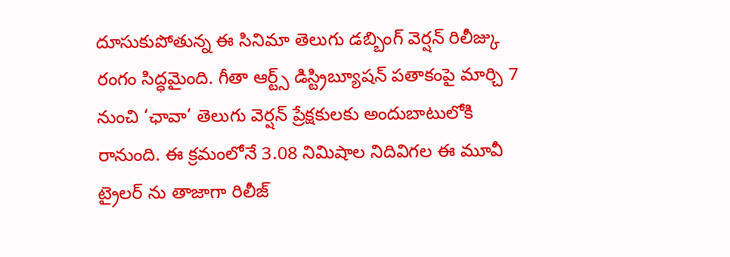దూసుకుపోతున్న ఈ సినిమా తెలుగు డబ్బింగ్ వెర్షన్ రిలీజ్కు రంగం సిద్ధమైంది. గీతా ఆర్ట్స్ డిస్ట్రిబ్యూషన్ పతాకంపై మార్చి 7 నుంచి ‘ఛావా’ తెలుగు వెర్షన్ ప్రేక్షకులకు అందుబాటులోకి రానుంది. ఈ క్రమంలోనే 3.08 నిమిషాల నిదివిగల ఈ మూవీ ట్రైలర్ ను తాజాగా రిలీజ్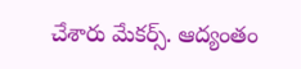చేశారు మేకర్స్. ఆద్యంతం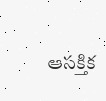ఆసక్తిక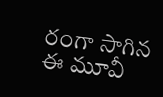రంగా సాగిన ఈ మూవీ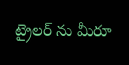ట్రైలర్ ను మీరూ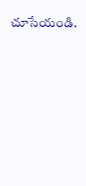చూసేయండి.